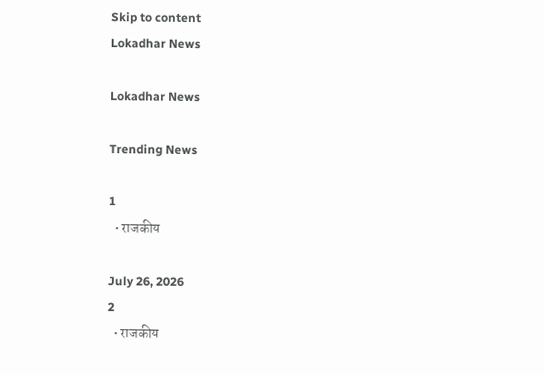Skip to content
Lokadhar News

Lokadhar News

Trending News

1
  • राजकीय

July 26, 2026
2
  • राजकीय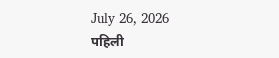July 26, 2026
पहिली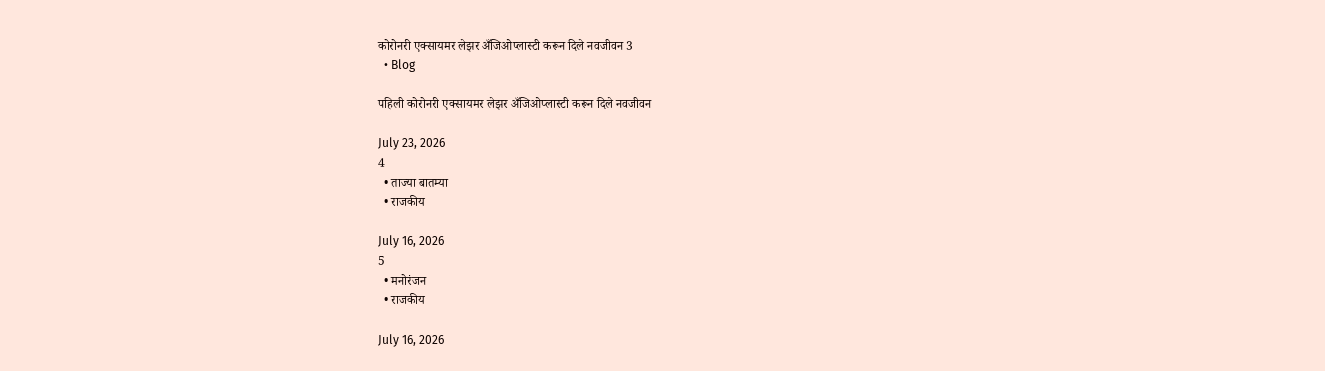कोरोनरी एक्सायमर लेझर अँजिओप्लास्टी करून दिले नवजीवन 3
  • Blog

पहिली कोरोनरी एक्सायमर लेझर अँजिओप्लास्टी करून दिले नवजीवन

July 23, 2026
4
  • ताज्या बातम्या
  • राजकीय

July 16, 2026
5
  • मनोरंजन
  • राजकीय

July 16, 2026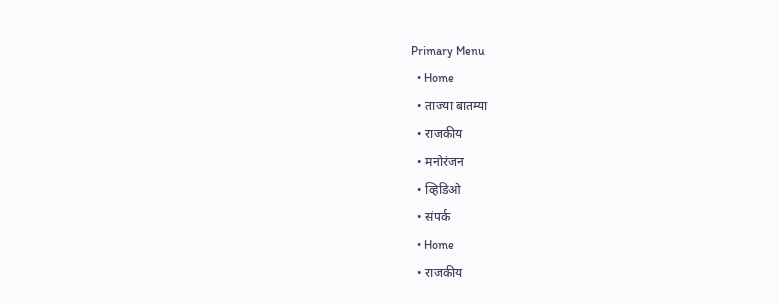Primary Menu
  • Home
  • ताज्या बातम्या
  • राजकीय
  • मनोरंजन
  • व्हिडिओ
  • संपर्क
  • Home
  • राजकीय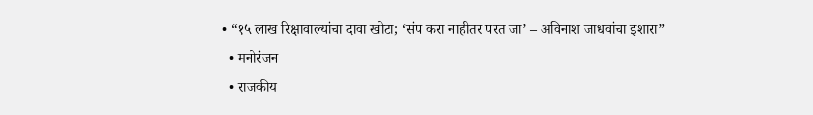• “१५ लाख रिक्षावाल्यांचा दावा खोटा; ‘संप करा नाहीतर परत जा’ – अविनाश जाधवांचा इशारा”
  • मनोरंजन
  • राजकीय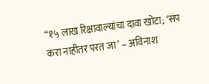“१५ लाख रिक्षावाल्यांचा दावा खोटा; ‘संप करा नाहीतर परत जा’ – अविनाश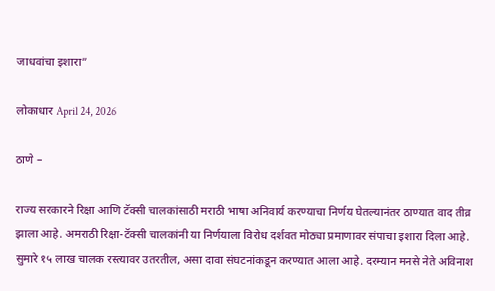जाधवांचा इशारा”

लोकाधार April 24, 2026

ठाणे –

राज्य सरकारने रिक्षा आणि टॅक्सी चालकांसाठी मराठी भाषा अनिवार्य करण्याचा निर्णय घेतल्यानंतर ठाण्यात वाद तीव्र झाला आहे. अमराठी रिक्षा-टॅक्सी चालकांनी या निर्णयाला विरोध दर्शवत मोठ्या प्रमाणावर संपाचा इशारा दिला आहे. सुमारे १५ लाख चालक रस्त्यावर उतरतील, असा दावा संघटनांकडून करण्यात आला आहे. दरम्यान मनसे नेते अविनाश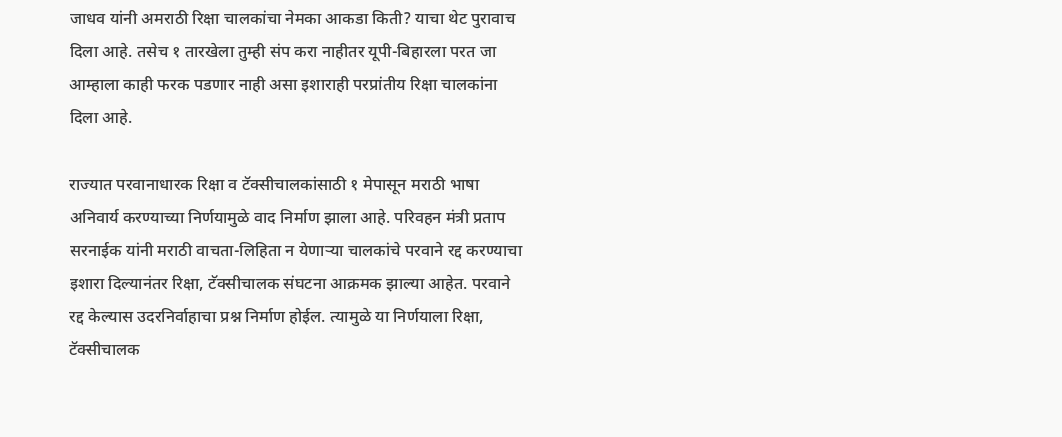जाधव यांनी अमराठी रिक्षा चालकांचा नेमका आकडा किती? याचा थेट पुरावाच दिला आहे. तसेच १ तारखेला तुम्ही संप करा नाहीतर यूपी-बिहारला परत जा आम्हाला काही फरक पडणार नाही असा इशाराही परप्रांतीय रिक्षा चालकांना दिला आहे.

राज्यात परवानाधारक रिक्षा व टॅक्सीचालकांसाठी १ मेपासून मराठी भाषा अनिवार्य करण्याच्या निर्णयामुळे वाद निर्माण झाला आहे. परिवहन मंत्री प्रताप सरनाईक यांनी मराठी वाचता-लिहिता न येणाऱ्या चालकांचे परवाने रद्द करण्याचा इशारा दिल्यानंतर रिक्षा, टॅक्सीचालक संघटना आक्रमक झाल्या आहेत. परवाने रद्द केल्यास उदरनिर्वाहाचा प्रश्न निर्माण होईल. त्यामुळे या निर्णयाला रिक्षा, टॅक्सीचालक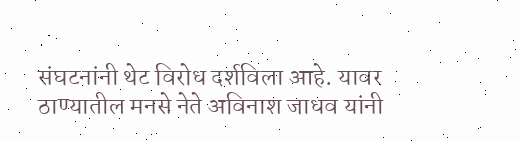संघटनांनी थेट विरोध दर्शविला आहे. यावर ठाण्यातील मनसे नेते अविनाश जाधव यांनी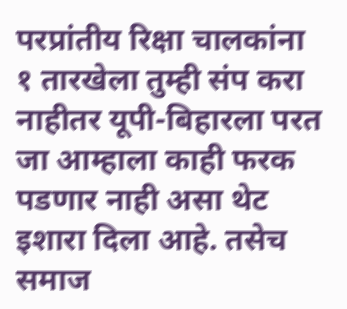परप्रांतीय रिक्षा चालकांना १ तारखेला तुम्ही संप करा नाहीतर यूपी-बिहारला परत जा आम्हाला काही फरक पडणार नाही असा थेट इशारा दिला आहे. तसेच समाज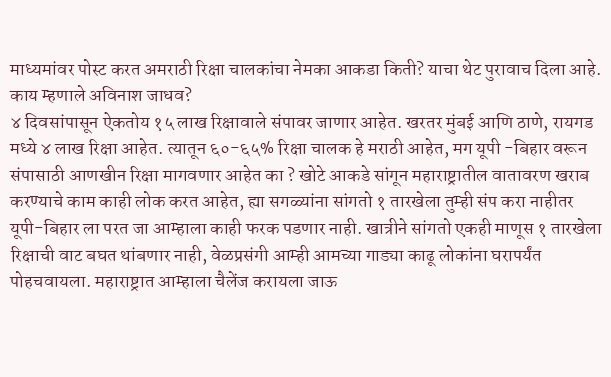माध्यमांवर पोस्ट करत अमराठी रिक्षा चालकांचा नेमका आकडा किती? याचा थेट पुरावाच दिला आहे.
काय म्हणाले अविनाश जाधव?
४ दिवसांपासून ऐकतोय १५ लाख रिक्षावाले संपावर जाणार आहेत. खरतर मुंबई आणि ठाणे, रायगड मध्ये ४ लाख रिक्षा आहेत. त्यातून ६०-६५% रिक्षा चालक हे मराठी आहेत, मग यूपी -बिहार वरून संपासाठी आणखीन रिक्षा मागवणार आहेत का ? खोटे आकडे सांगून महाराष्ट्रातील वातावरण खराब करण्याचे काम काही लोक करत आहेत, ह्या सगळ्यांना सांगतो १ तारखेला तुम्ही संप करा नाहीतर यूपी-बिहार ला परत जा आम्हाला काही फरक पडणार नाही. खात्रीने सांगतो एकही माणूस १ तारखेला रिक्षाची वाट बघत थांबणार नाही, वेळप्रसंगी आम्ही आमच्या गाड्या काढू लोकांना घरापर्यंत पोहचवायला. महाराष्ट्रात आम्हाला चैलेंज करायला जाऊ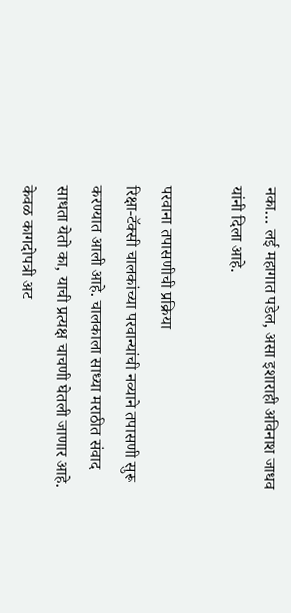नका… लई महागात पडेल, असा इशाराही अविनाश जाधव यांनी दिला आहे.

परवाना तपासणीची प्रक्रिया
रिक्षा-टॅक्सी चालकांच्या परवान्यांची नव्याने तपासणी सुरू करण्यात आली आहे. चालकाला साध्या मराठीत संवाद साधता येतो का, याची प्रत्यक्ष चाचणी घेतली जाणार आहे. केवळ कागदोपत्री अट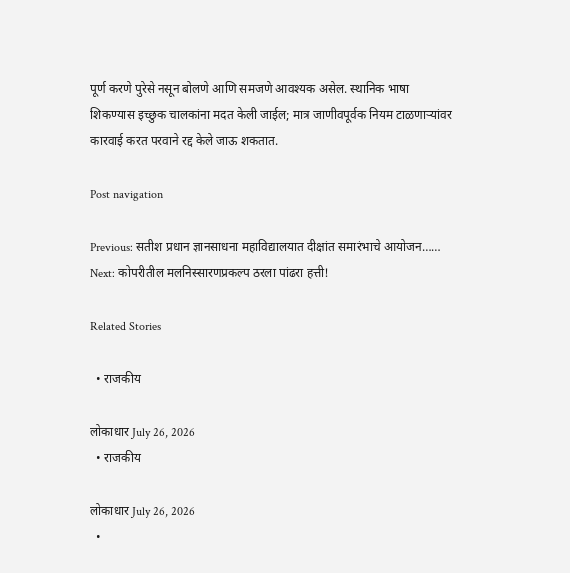पूर्ण करणे पुरेसे नसून बोलणे आणि समजणे आवश्यक असेल. स्थानिक भाषा शिकण्यास इच्छुक चालकांना मदत केली जाईल; मात्र जाणीवपूर्वक नियम टाळणाऱ्यांवर कारवाई करत परवाने रद्द केले जाऊ शकतात.

Post navigation

Previous: सतीश प्रधान ज्ञानसाधना महाविद्यालयात दीक्षांत समारंभाचे आयोजन……
Next: कोपरीतील मलनिस्सारणप्रकल्प ठरला पांढरा हत्ती!

Related Stories

  • राजकीय

लोकाधार July 26, 2026
  • राजकीय

लोकाधार July 26, 2026
  •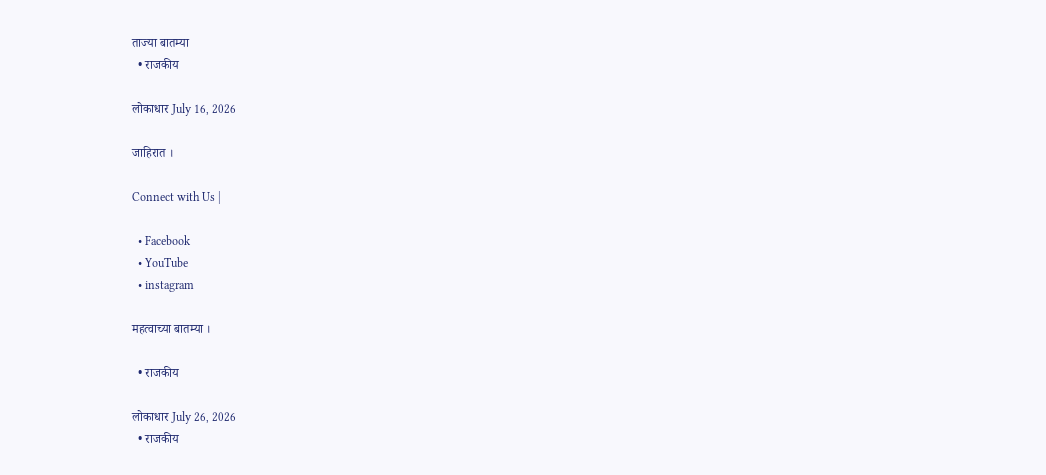ताज्या बातम्या
  • राजकीय

लोकाधार July 16, 2026

जाहिरात ।

Connect with Us |

  • Facebook
  • YouTube
  • instagram

महत्वाच्या बातम्या ।

  • राजकीय

लोकाधार July 26, 2026
  • राजकीय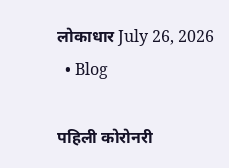लोकाधार July 26, 2026
  • Blog

पहिली कोरोनरी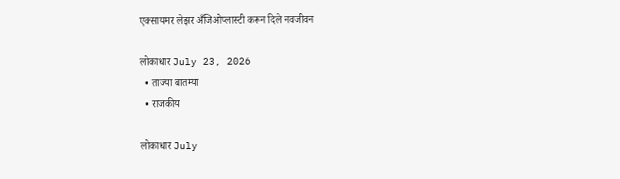एक्सायमर लेझर अँजिओप्लास्टी करून दिले नवजीवन

लोकाधार July 23, 2026
  • ताज्या बातम्या
  • राजकीय

लोकाधार July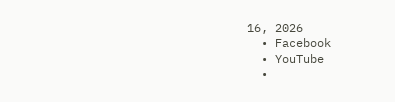16, 2026
  • Facebook
  • YouTube
  •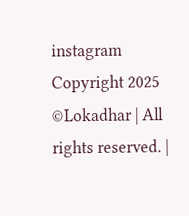instagram
Copyright 2025 ©Lokadhar | All rights reserved. |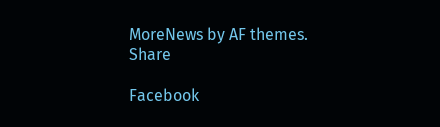MoreNews by AF themes.
Share

Facebook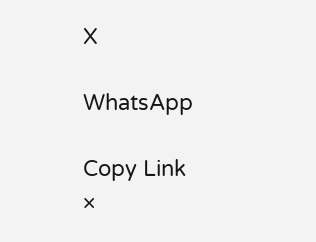X

WhatsApp

Copy Link
×